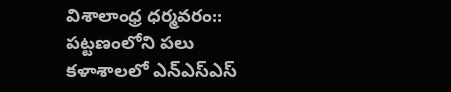విశాలాంధ్ర ధర్మవరం:: పట్టణంలోని పలు కళాశాలలో ఎన్ఎస్ఎస్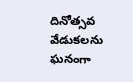దినోత్సవ వేడుకలను ఘనంగా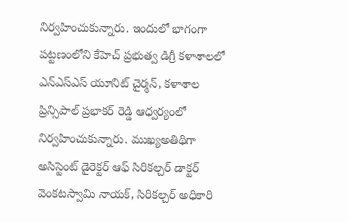నిర్వహించుకున్నారు. ఇందులో భాగంగా పట్టణంలోని కేహెచ్ ప్రభుత్వ డిగ్రీ కళాశాలలో ఎన్ఎస్ఎస్ యూనిట్ చైర్మన్, కళాశాల ప్రిన్సిపాల్ ప్రభాకర్ రెడ్డి ఆధ్వర్యంలో నిర్వహించుకున్నారు. ముఖ్యఅతిథిగా అసిస్టెంట్ డైరెక్టర్ ఆఫ్ సిరికల్చర్ డాక్టర్ వెంకటస్వామి నాయక్, సిరికల్చర్ అధికారి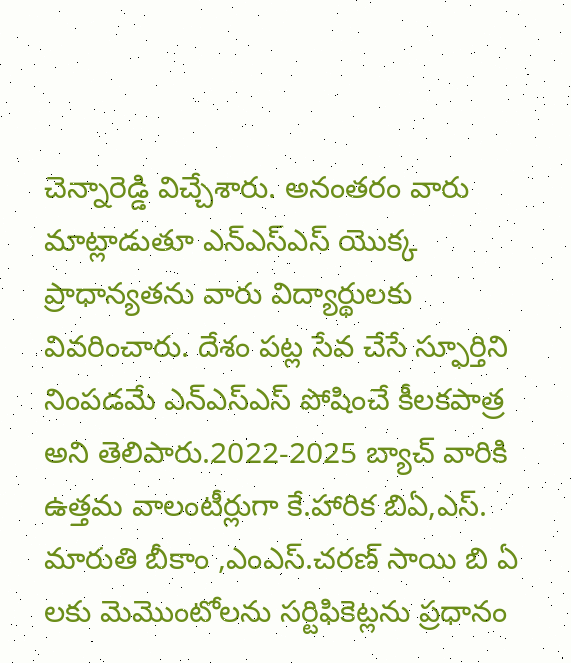చెన్నారెడ్డి విచ్చేశారు. అనంతరం వారు మాట్లాడుతూ ఎన్ఎస్ఎస్ యొక్క ప్రాధాన్యతను వారు విద్యార్థులకు వివరించారు. దేశం పట్ల సేవ చేసే స్ఫూర్తిని నింపడమే ఎన్ఎస్ఎస్ పోషించే కీలకపాత్ర అని తెలిపారు.2022-2025 బ్యాచ్ వారికి ఉత్తమ వాలంటీర్లుగా కే.హారిక బిఏ,ఎస్. మారుతి బీకాం ,ఎంఎస్.చరణ్ సాయి బి ఏ లకు మెమొంటోలను సర్టిఫికెట్లను ప్రధానం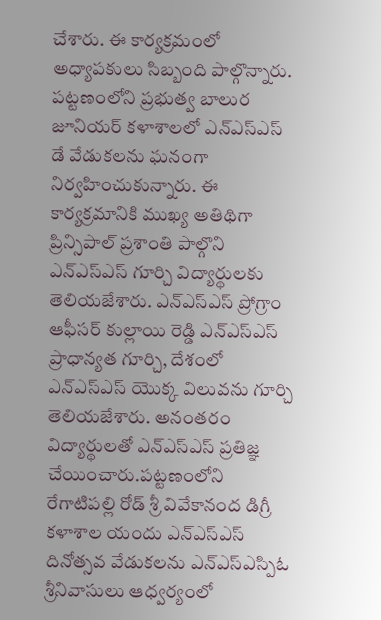చేశారు. ఈ కార్యక్రమంలో అధ్యాపకులు సిబ్బంది పాల్గొన్నారు.
పట్టణంలోని ప్రభుత్వ బాలుర జూనియర్ కళాశాలలో ఎన్ఎస్ఎస్ డే వేడుకలను ఘనంగా నిర్వహించుకున్నారు. ఈ కార్యక్రమానికి ముఖ్య అతిథిగా ప్రిన్సిపాల్ ప్రశాంతి పాల్గొని ఎన్ఎస్ఎస్ గూర్చి విద్యార్థులకు తెలియజేశారు. ఎన్ఎస్ఎస్ ప్రోగ్రాం ఆఫీసర్ కుల్లాయి రెడ్డి ఎన్ఎస్ఎస్ ప్రాధాన్యత గూర్చి, దేశంలో ఎన్ఎస్ఎస్ యొక్క విలువను గూర్చి తెలియజేశారు. అనంతరం విద్యార్థులతో ఎన్ఎస్ఎస్ ప్రతిజ్ఞ చేయించారు.పట్టణంలోని రేగాటిపల్లి రోడ్ శ్రీ వివేకానంద డిగ్రీ కళాశాల యందు ఎన్ఎస్ఎస్ దినోత్సవ వేడుకలను ఎన్ఎస్ఎస్పిఓ శ్రీనివాసులు ఆధ్వర్యంలో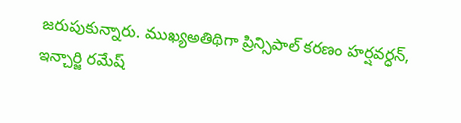జరుపుకున్నారు. ముఖ్యఅతిథిగా ప్రిన్సిపాల్ కరణం హర్షవర్ధన్, ఇన్చార్జి రమేష్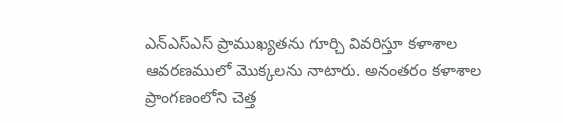ఎన్ఎస్ఎస్ ప్రాముఖ్యతను గూర్చి వివరిస్తూ కళాశాల ఆవరణములో మొక్కలను నాటారు. అనంతరం కళాశాల ప్రాంగణంలోని చెత్త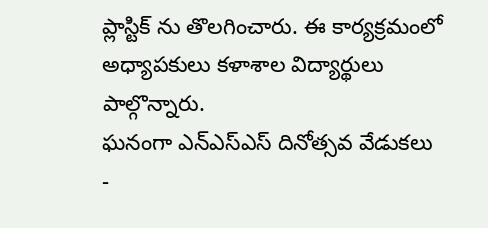ప్లాస్టిక్ ను తొలగించారు. ఈ కార్యక్రమంలో అధ్యాపకులు కళాశాల విద్యార్థులు పాల్గొన్నారు.
ఘనంగా ఎన్ఎస్ఎస్ దినోత్సవ వేడుకలు
-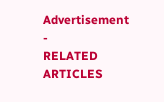Advertisement -
RELATED ARTICLES